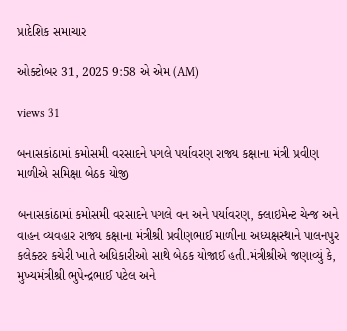પ્રાદેશિક સમાચાર

ઓક્ટોબર 31, 2025 9:58 એ એમ (AM)

views 31

બનાસકાંઠામાં કમોસમી વરસાદને પગલે પર્યાવરણ રાજ્ય કક્ષાના મંત્રી પ્રવીણ માળીએ સમિક્ષા બેઠક યોજી

બનાસકાંઠામાં કમોસમી વરસાદને પગલે વન અને પર્યાવરણ, ક્લાઇમેન્ટ ચેન્જ અને વાહન વ્યવહાર રાજ્ય કક્ષાના મંત્રીશ્રી પ્રવીણભાઈ માળીના અધ્યક્ષસ્થાને પાલનપુર કલેક્ટર કચેરી ખાતે અધિકારીઓ સાથે બેઠક યોજાઈ હતી.મંત્રીશ્રીએ જણાવ્યું કે, મુખ્યમંત્રીશ્રી ભુપેન્દ્રભાઈ પટેલ અને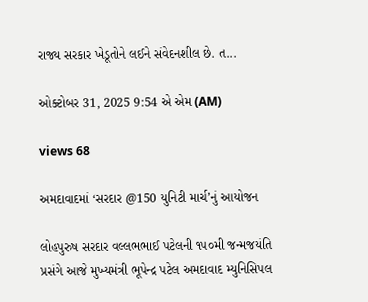રાજ્ય સરકાર ખેડૂતોને લઈને સંવેદનશીલ છે. ત...

ઓક્ટોબર 31, 2025 9:54 એ એમ (AM)

views 68

અમદાવાદમાં ‘સરદાર @150 યુનિટી માર્ચ’નું આયોજન

લોહપુરુષ સરદાર વલ્લભભાઈ પટેલની ૧૫૦મી જન્મજયંતિ પ્રસંગે આજે મુખ્યમંત્રી ભૂપેન્દ્ર પટેલ અમદાવાદ મ્યુનિસિપલ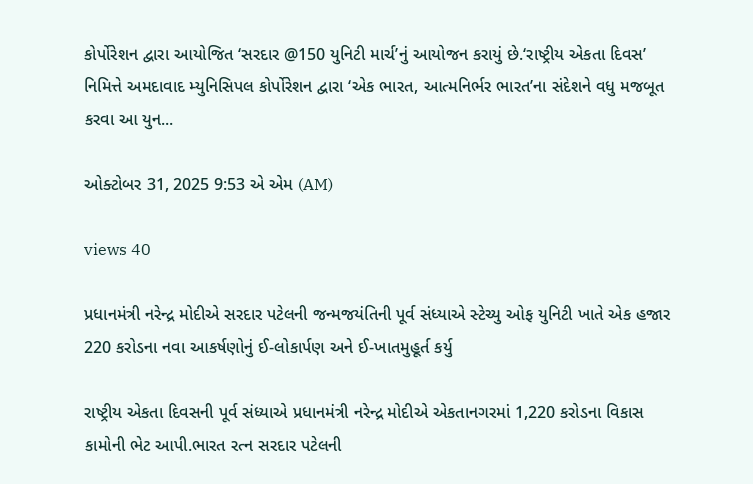કોર્પોરેશન દ્વારા આયોજિત ‘સરદાર @150 યુનિટી માર્ચ’નું આયોજન કરાયું છે.‘રાષ્ટ્રીય એકતા દિવસ’ નિમિત્તે અમદાવાદ મ્યુનિસિપલ કોર્પોરેશન દ્વારા ‘એક ભારત, આત્મનિર્ભર ભારત’ના સંદેશને વધુ મજબૂત કરવા આ યુન...

ઓક્ટોબર 31, 2025 9:53 એ એમ (AM)

views 40

પ્રધાનમંત્રી નરેન્દ્ર મોદીએ સરદાર પટેલની જન્મજયંતિની પૂર્વ સંધ્યાએ સ્ટેચ્યુ ઓફ યુનિટી ખાતે એક હજાર 220 કરોડના નવા આકર્ષણોનું ઈ-લોકાર્પણ અને ઈ-ખાતમુહૂર્ત કર્યુ

રાષ્ટ્રીય એકતા દિવસની પૂર્વ સંધ્યાએ પ્રધાનમંત્રી નરેન્દ્ર મોદીએ એકતાનગરમાં 1,220 કરોડના વિકાસ કામોની ભેટ આપી.ભારત રત્ન સરદાર પટેલની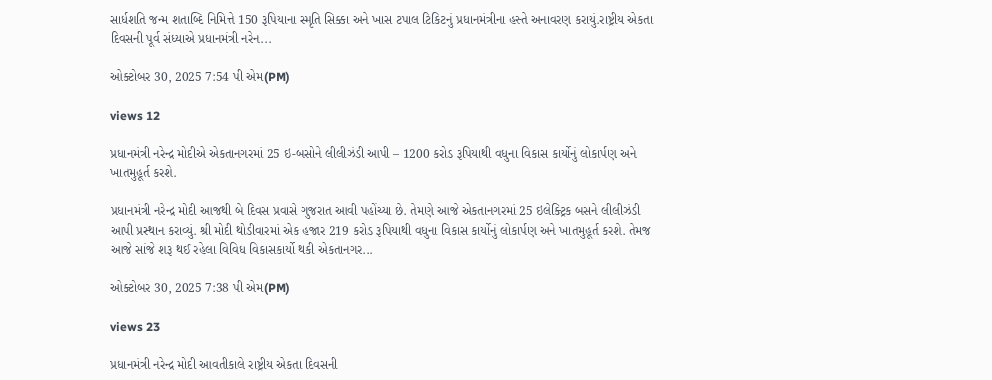સાર્ધશતિ જન્મ શતાબ્દિ નિમિત્તે 150 રૂપિયાના સ્મૃતિ સિક્કા અને ખાસ ટપાલ ટિકિટનું પ્રધાનમંત્રીના હસ્તે અનાવરણ કરાયું.રાષ્ટ્રીય એકતા દિવસની પૂર્વ સંધ્યાએ પ્રધાનમંત્રી નરેન...

ઓક્ટોબર 30, 2025 7:54 પી એમ(PM)

views 12

પ્રધાનમંત્રી નરેન્દ્ર મોદીએ એકતાનગરમાં 25 ઇ-બસોને લીલીઝંડી આપી – 1200 કરોડ રૂપિયાથી વધુના વિકાસ કાર્યોનું લોકાર્પણ અને ખાતમુહૂર્ત કરશે.

પ્રધાનમંત્રી નરેન્દ્ર મોદી આજથી બે દિવસ પ્રવાસે ગુજરાત આવી પહોંચ્યા છે. તેમણે આજે એકતાનગરમાં 25 ઇલેક્ટ્રિક બસને લીલીઝંડી આપી પ્રસ્થાન કરાવ્યું. શ્રી મોદી થોડીવારમાં એક હજાર 219 કરોડ રૂપિયાથી વધુના વિકાસ કાર્યોનું લોકાર્પણ અને ખાતમુહૂર્ત કરશે. તેમજ આજે સાંજે શરૂ થઈ રહેલા વિવિધ વિકાસકાર્યો થકી એકતાનગર...

ઓક્ટોબર 30, 2025 7:38 પી એમ(PM)

views 23

પ્રધાનમંત્રી નરેન્દ્ર મોદી આવતીકાલે રાષ્ટ્રીય એકતા દિવસની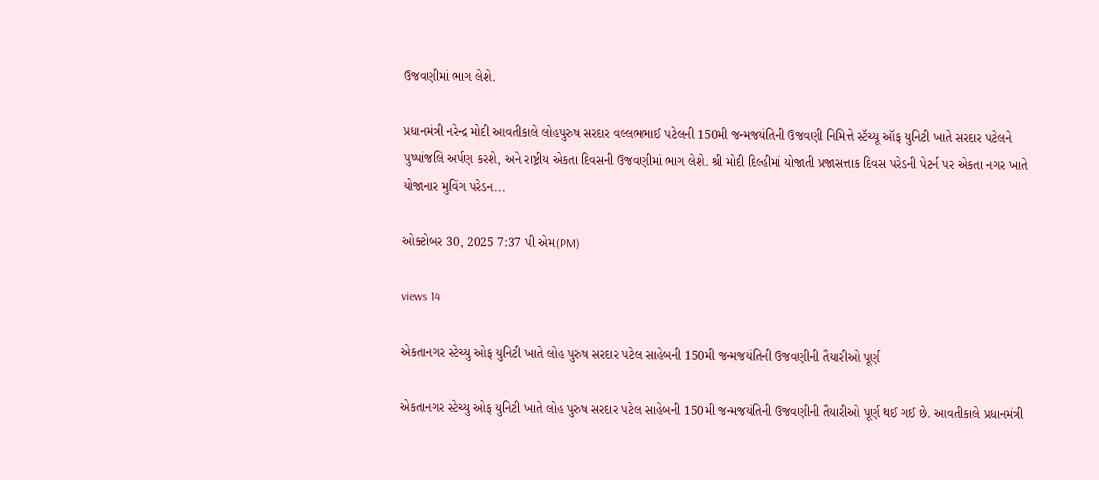ઉજવણીમાં ભાગ લેશે.

પ્રધાનમંત્રી નરેન્દ્ર મોદી આવતીકાલે લોહપુરુષ સરદાર વલ્લભભાઈ પટેલની 150મી જન્મજયંતિની ઉજવણી નિમિત્તે સ્ટૅચ્યૂ ઑફ યુનિટી ખાતે સરદાર પટેલને પુષ્પાંજલિ અર્પણ કરશે, અને રાષ્ટ્રીય એકતા દિવસની ઉજવણીમાં ભાગ લેશે. શ્રી મોદી દિલ્હીમાં યોજાતી પ્રજાસત્તાક દિવસ પરેડની પેટર્ન પર એકતા નગર ખાતે યોજાનાર મુવિંગ પરેડન...

ઓક્ટોબર 30, 2025 7:37 પી એમ(PM)

views 14

એકતાનગર સ્ટેચ્યુ ઓફ યુનિટી ખાતે લોહ પુરુષ સરદાર પટેલ સાહેબની 150મી જન્મજયંતિની ઉજવણીની તૈયારીઓ પૂર્ણ

એકતાનગર સ્ટેચ્યુ ઓફ યુનિટી ખાતે લોહ પુરુષ સરદાર પટેલ સાહેબની 150મી જન્મજયંતિની ઉજવણીની તૈયારીઓ પૂર્ણ થઈ ગઈ છે. આવતીકાલે પ્રધાનમંત્રી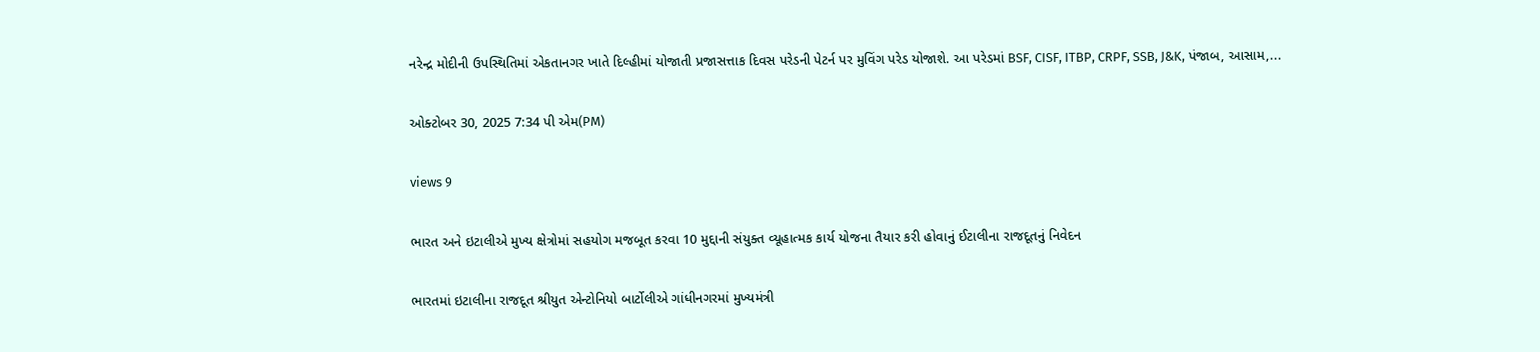નરેન્દ્ર મોદીની ઉપસ્થિતિમાં એકતાનગર ખાતે દિલ્હીમાં યોજાતી પ્રજાસત્તાક દિવસ પરેડની પેટર્ન પર મુવિંગ પરેડ યોજાશે. આ પરેડમાં BSF, CISF, ITBP, CRPF, SSB, J&K, પંજાબ, આસામ,...

ઓક્ટોબર 30, 2025 7:34 પી એમ(PM)

views 9

ભારત અને ઇટાલીએ મુખ્ય ક્ષેત્રોમાં સહયોગ મજબૂત કરવા 10 મુદ્દાની સંયુક્ત વ્યૂહાત્મક કાર્ય યોજના તૈયાર કરી હોવાનું ઈટાલીના રાજદૂતનું નિવેદન

ભારતમાં ઇટાલીના રાજદૂત શ્રીયુત એન્ટોનિયો બાર્ટોલીએ ગાંધીનગરમાં મુખ્યમંત્રી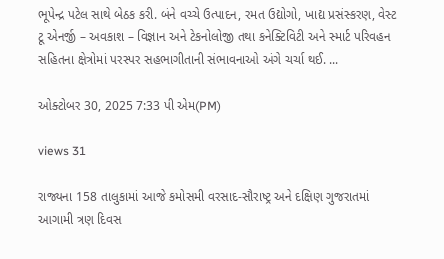ભૂપેન્દ્ર પટેલ સાથે બેઠક કરી. બંને વચ્ચે ઉત્પાદન, રમત ઉદ્યોગો, ખાદ્ય પ્રસંસ્કરણ, વેસ્ટ ટૂ એનર્જી – અવકાશ – વિજ્ઞાન અને ટેકનોલોજી તથા કનેક્ટિવિટી અને સ્માર્ટ પરિવહન સહિતના ક્ષેત્રોમાં પરસ્પર સહભાગીતાની સંભાવનાઓ અંગે ચર્ચા થઈ. ...

ઓક્ટોબર 30, 2025 7:33 પી એમ(PM)

views 31

રાજ્યના 158 તાલુકામાં આજે કમોસમી વરસાદ-સૌરાષ્ટ્ર અને દક્ષિણ ગુજરાતમાં આગામી ત્રણ દિવસ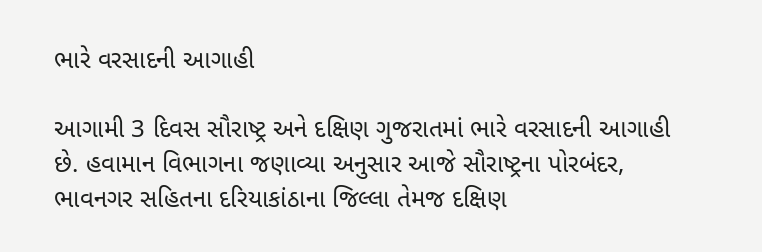ભારે વરસાદની આગાહી

આગામી 3 દિવસ સૌરાષ્ટ્ર અને દક્ષિણ ગુજરાતમાં ભારે વરસાદની આગાહી છે. હવામાન વિભાગના જણાવ્યા અનુસાર આજે સૌરાષ્ટ્રના પોરબંદર, ભાવનગર સહિતના દરિયાકાંઠાના જિલ્લા તેમજ દક્ષિણ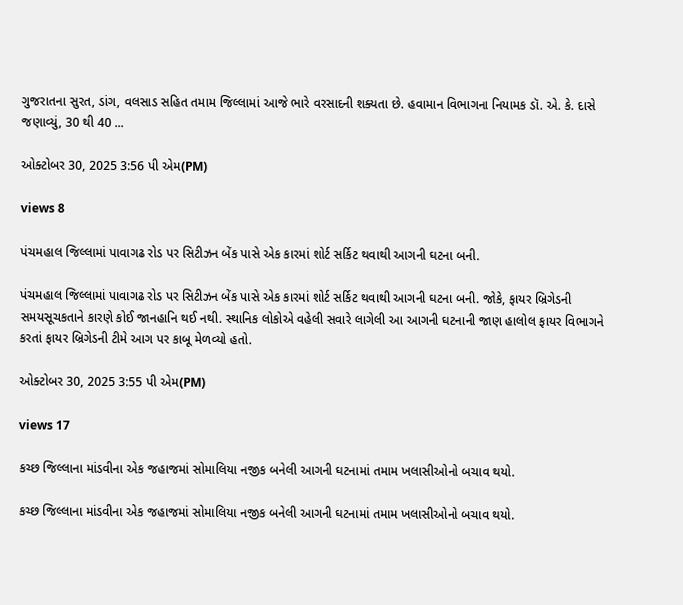ગુજરાતના સુરત, ડાંગ, વલસાડ સહિત તમામ જિલ્લામાં આજે ભારે વરસાદની શક્યતા છે. હવામાન વિભાગના નિયામક ડૉ. એ. કે. દાસે જણાવ્યું, 30 થી 40 ...

ઓક્ટોબર 30, 2025 3:56 પી એમ(PM)

views 8

પંચમહાલ જિલ્લામાં પાવાગઢ રોડ પર સિટીઝન બેંક પાસે એક કારમાં શોર્ટ સર્કિટ થવાથી આગની ઘટના બની.

પંચમહાલ જિલ્લામાં પાવાગઢ રોડ પર સિટીઝન બેંક પાસે એક કારમાં શોર્ટ સર્કિટ થવાથી આગની ઘટના બની. જોકે, ફાયર બ્રિગેડની સમયસૂચકતાને કારણે કોઈ જાનહાનિ થઈ નથી. સ્થાનિક લોકોએ વહેલી સવારે લાગેલી આ આગની ઘટનાની જાણ હાલોલ ફાયર વિભાગને કરતાં ફાયર બ્રિગેડની ટીમે આગ પર કાબૂ મેળવ્યો હતો.

ઓક્ટોબર 30, 2025 3:55 પી એમ(PM)

views 17

કચ્છ જિલ્લાના માંડવીના એક જહાજમાં સોમાલિયા નજીક બનેલી આગની ઘટનામાં તમામ ખલાસીઓનો બચાવ થયો.

કચ્છ જિલ્લાના માંડવીના એક જહાજમાં સોમાલિયા નજીક બનેલી આગની ઘટનામાં તમામ ખલાસીઓનો બચાવ થયો.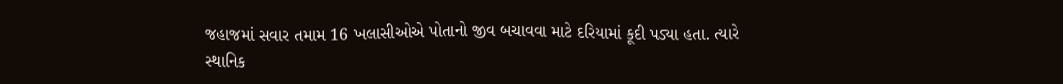જહાજમાં સવાર તમામ 16 ખલાસીઓએ પોતાનો જીવ બચાવવા માટે દરિયામાં કૂદી પડ્યા હતા. ત્યારે સ્થાનિક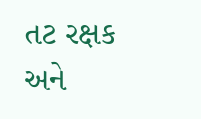તટ રક્ષક અને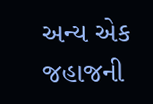અન્ય એક જહાજની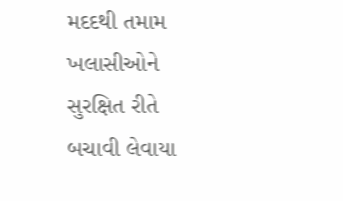મદદથી તમામ ખલાસીઓને સુરક્ષિત રીતે બચાવી લેવાયા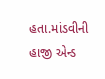હતા.માંડવીની હાજી એન્ડ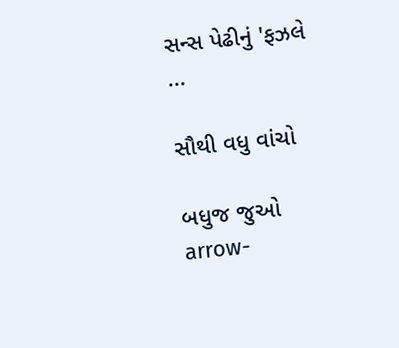સન્સ પેઢીનું 'ફઝલે ...

સૌથી વધુ વાંચો

બધુજ જુઓ arrow-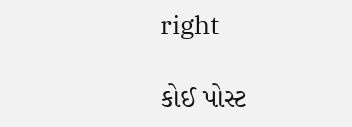right

કોઈ પોસ્ટ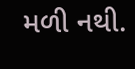મળી નથી.